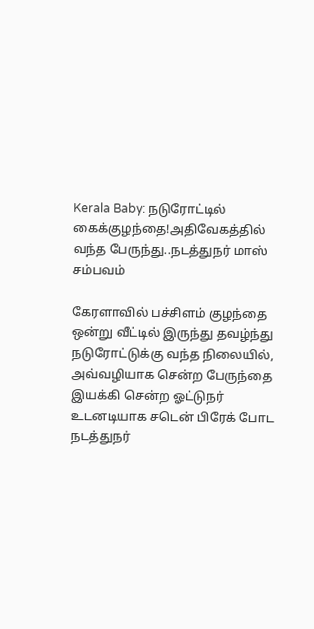Kerala Baby: நடுரோட்டில் கைக்குழந்தை!அதிவேகத்தில் வந்த பேருந்து..நடத்துநர் மாஸ் சம்பவம்

கேரளாவில் பச்சிளம் குழந்தை ஒன்று வீட்டில் இருந்து தவழ்ந்து நடுரோட்டுக்கு வந்த நிலையில், அவ்வழியாக சென்ற பேருந்தை இயக்கி சென்ற ஓட்டுநர் உடனடியாக சடென் பிரேக் போட நடத்துநர்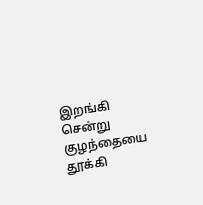இறங்கி சென்று குழந்தையை தூக்கி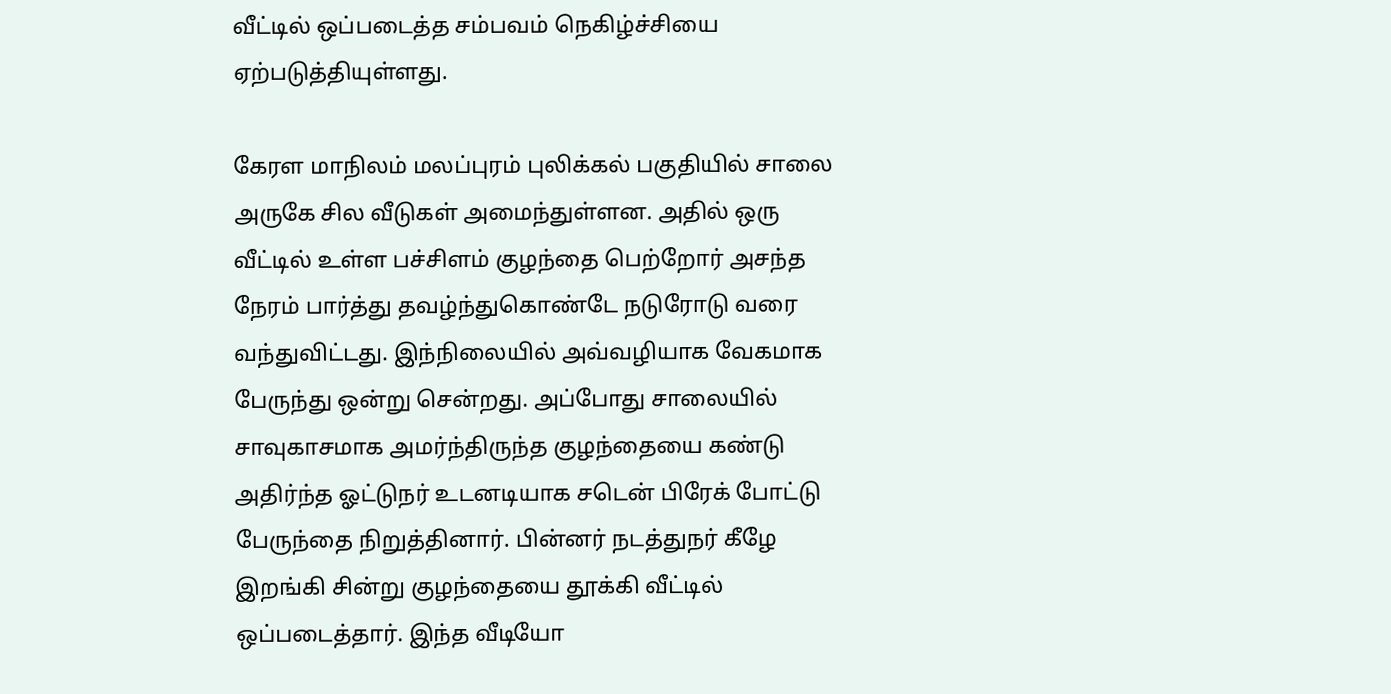வீட்டில் ஒப்படைத்த சம்பவம் நெகிழ்ச்சியை ஏற்படுத்தியுள்ளது.

கேரள மாநிலம் மலப்புரம் புலிக்கல் பகுதியில் சாலை அருகே சில வீடுகள் அமைந்துள்ளன. அதில் ஒரு வீட்டில் உள்ள பச்சிளம் குழந்தை பெற்றோர் அசந்த நேரம் பார்த்து தவழ்ந்துகொண்டே நடுரோடு வரை வந்துவிட்டது. இந்நிலையில் அவ்வழியாக வேகமாக பேருந்து ஒன்று சென்றது. அப்போது சாலையில் சாவுகாசமாக அமர்ந்திருந்த குழந்தையை கண்டு அதிர்ந்த ஓட்டுநர் உடனடியாக சடென் பிரேக் போட்டு பேருந்தை நிறுத்தினார். பின்னர் நடத்துநர் கீழே இறங்கி சின்று குழந்தையை தூக்கி வீட்டில் ஒப்படைத்தார். இந்த வீடியோ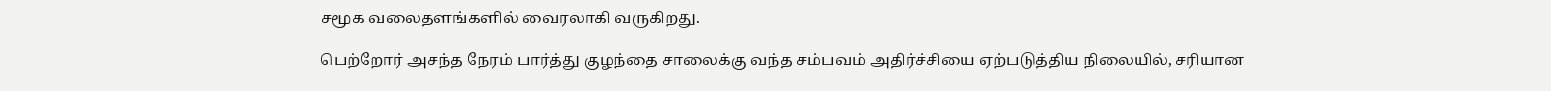சமூக வலைதளங்களில் வைரலாகி வருகிறது.

பெற்றோர் அசந்த நேரம் பார்த்து குழந்தை சாலைக்கு வந்த சம்பவம் அதிர்ச்சியை ஏற்படுத்திய நிலையில், சரியான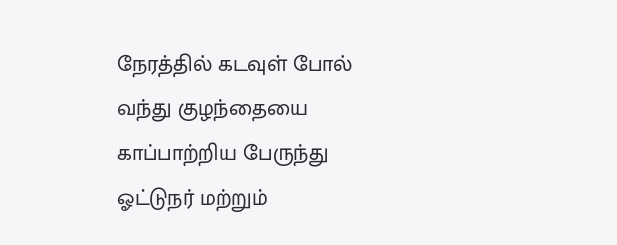நேரத்தில் கடவுள் போல் வந்து குழந்தையை காப்பாற்றிய பேருந்து ஓட்டுநர் மற்றும்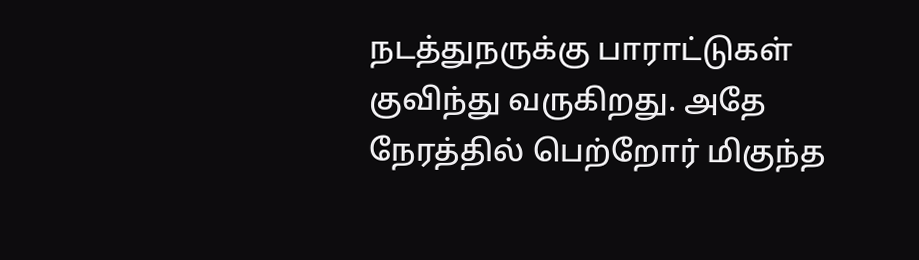நடத்துநருக்கு பாராட்டுகள் குவிந்து வருகிறது. அதே நேரத்தில் பெற்றோர் மிகுந்த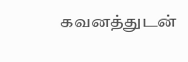கவனத்துடன்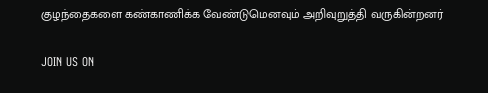குழந்தைகளை கண்காணிக்க வேண்டுமெனவும் அறிவுறுத்தி வருகின்றனர்

JOIN US ON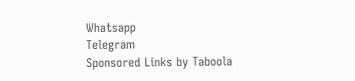Whatsapp
Telegram
Sponsored Links by Taboola